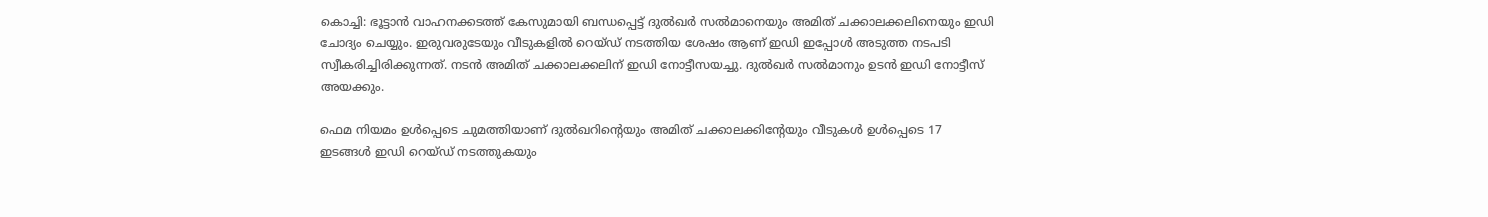കൊച്ചി: ഭൂട്ടാൻ വാഹനക്കടത്ത് കേസുമായി ബന്ധപ്പെട്ട് ദുൽഖർ സൽമാനെയും അമിത് ചക്കാലക്കലിനെയും ഇഡി ചോദ്യം ചെയ്യും. ഇരുവരുടേയും വീടുകളിൽ റെയ്ഡ് നടത്തിയ ശേഷം ആണ് ഇഡി ഇപ്പോൾ അടുത്ത നടപടി സ്വീകരിച്ചിരിക്കുന്നത്. നടൻ അമിത് ചക്കാലക്കലിന് ഇഡി നോട്ടീസയച്ചു. ദുൽഖർ സൽമാനും ഉടൻ ഇഡി നോട്ടീസ് അയക്കും.

ഫെമ നിയമം ഉൾപ്പെടെ ചുമത്തിയാണ് ദുൽഖറിന്റെയും അമിത് ചക്കാലക്കിന്റേയും വീടുകൾ ഉൾപ്പെടെ 17 ഇടങ്ങൾ ഇഡി റെയ്ഡ് നടത്തുകയും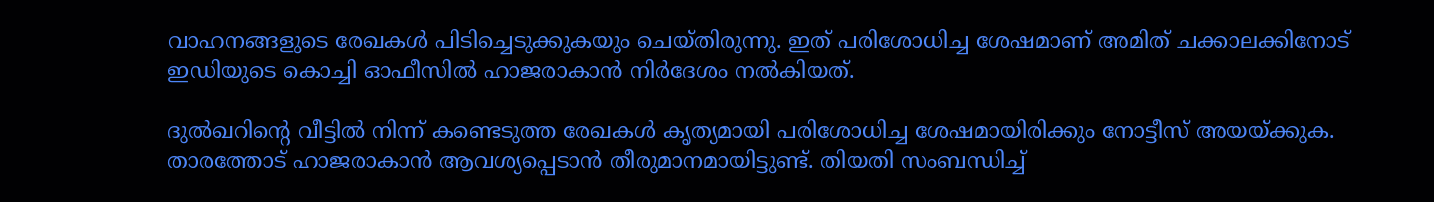വാഹനങ്ങളുടെ രേഖകൾ പിടിച്ചെടുക്കുകയും ചെയ്തിരുന്നു. ഇത് പരിശോധിച്ച ശേഷമാണ് അമിത് ചക്കാലക്കിനോട് ഇഡിയുടെ കൊച്ചി ഓഫീസിൽ ഹാജരാകാൻ നിർദേശം നൽകിയത്.

ദുൽഖറിന്റെ വീട്ടിൽ നിന്ന് കണ്ടെടുത്ത രേഖകൾ കൃത്യമായി പരിശോധിച്ച ശേഷമായിരിക്കും നോട്ടീസ് അയയ്ക്കുക. താരത്തോട് ഹാജരാകാൻ ആവശ്യപ്പെടാൻ തീരുമാനമായിട്ടുണ്ട്. തിയതി സംബന്ധിച്ച്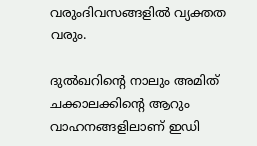വരുംദിവസങ്ങളിൽ വ്യക്തത വരും.

ദുൽഖറിന്റെ നാലും അമിത് ചക്കാലക്കിന്റെ ആറും വാഹനങ്ങളിലാണ് ഇഡി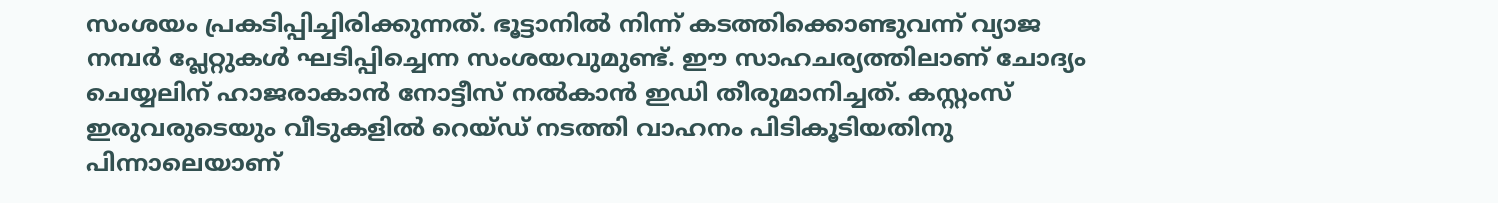സംശയം പ്രകടിപ്പിച്ചിരിക്കുന്നത്. ഭൂട്ടാനിൽ നിന്ന് കടത്തിക്കൊണ്ടുവന്ന് വ്യാജ നമ്പർ പ്ലേറ്റുകൾ ഘടിപ്പിച്ചെന്ന സംശയവുമുണ്ട്. ഈ സാഹചര്യത്തിലാണ് ചോദ്യം ചെയ്യലിന് ഹാജരാകാൻ നോട്ടീസ് നൽകാൻ ഇഡി തീരുമാനിച്ചത്. കസ്റ്റംസ് ഇരുവരുടെയും വീടുകളിൽ റെയ്ഡ് നടത്തി വാഹനം പിടികൂടിയതിനു പിന്നാലെയാണ്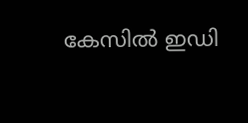കേസിൽ ഇഡി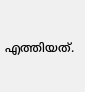എത്തിയത്.